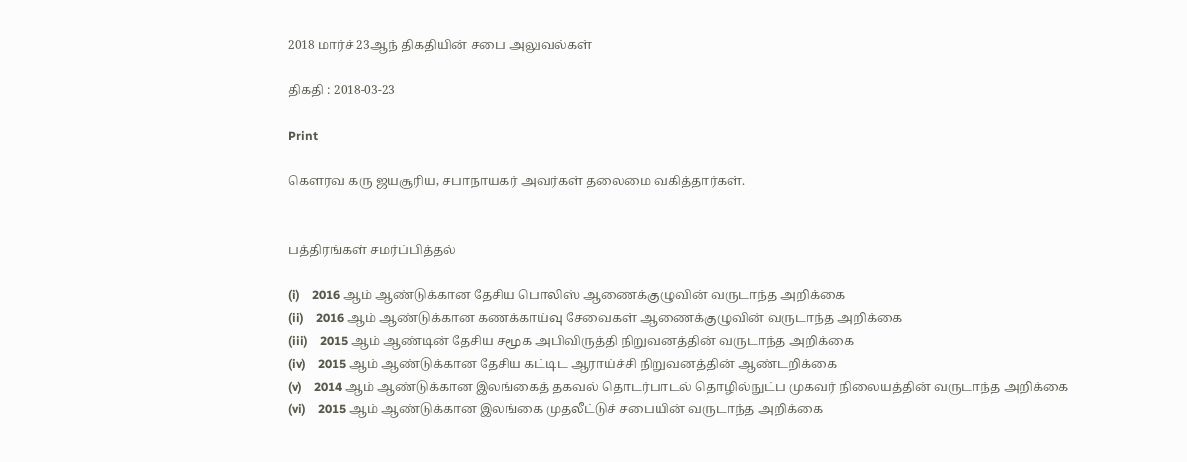2018 மார்ச் 23ஆந் திகதியின் சபை அலுவல்கள்

திகதி : 2018-03-23

Print

கௌரவ கரு ஜயசூரிய, சபாநாயகர் அவர்கள் தலைமை வகித்தார்கள்.


பத்திரங்கள் சமர்ப்பித்தல்

(i)    2016 ஆம் ஆண்டுக்கான தேசிய பொலிஸ் ஆணைக்குழுவின் வருடாந்த அறிக்கை
(ii)    2016 ஆம் ஆண்டுக்கான கணக்காய்வு சேவைகள் ஆணைக்குழுவின் வருடாந்த அறிக்கை
(iii)    2015 ஆம் ஆண்டின் தேசிய சமூக அபிவிருத்தி நிறுவனத்தின் வருடாந்த அறிக்கை
(iv)    2015 ஆம் ஆண்டுக்கான தேசிய கட்டிட ஆராய்ச்சி நிறுவனத்தின் ஆண்டறிக்கை
(v)    2014 ஆம் ஆண்டுக்கான இலங்கைத் தகவல் தொடர்பாடல் தொழில்நுட்ப முகவர் நிலையத்தின் வருடாந்த அறிக்கை
(vi)    2015 ஆம் ஆண்டுக்கான இலங்கை முதலீட்டுச் சபையின் வருடாந்த அறிக்கை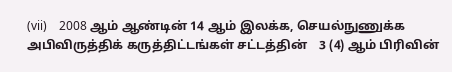(vii)    2008 ஆம் ஆண்டின் 14 ஆம் இலக்க, செயல்நுணுக்க அபிவிருத்திக் கருத்திட்டங்கள் சட்டத்தின்    3 (4) ஆம் பிரிவின்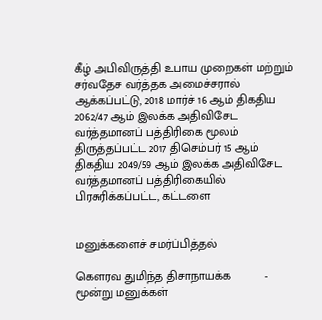கீழ் அபிவிருத்தி உபாய முறைகள் மற்றும் சர்வதேச வர்த்தக அமைச்சரால் ஆக்கப்பட்டு, 2018 மார்ச் 16 ஆம் திகதிய 2062/47 ஆம் இலக்க அதிவிசேட வர்த்தமானப் பத்திரிகை மூலம் திருத்தப்பட்ட 2017 திசெம்பர் 15 ஆம் திகதிய 2049/59 ஆம் இலக்க அதிவிசேட வர்த்தமானப் பத்திரிகையில்  பிரசுரிக்கப்பட்ட, கட்டளை


மனுக்களைச் சமர்ப்பித்தல்

கௌரவ துமிந்த திசாநாயக்க          -        மூன்று மனுக்கள்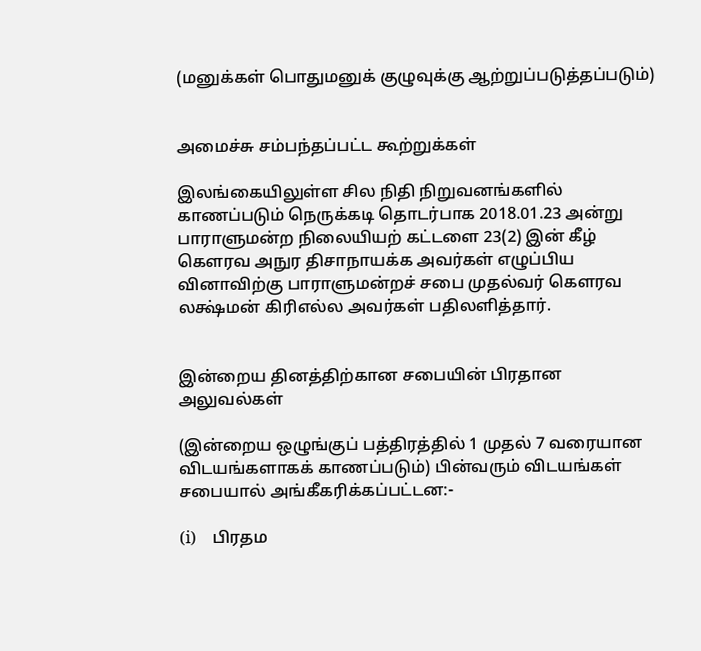(மனுக்கள் பொதுமனுக் குழுவுக்கு ஆற்றுப்படுத்தப்படும்)


அமைச்சு சம்பந்தப்பட்ட கூற்றுக்கள்

இலங்கையிலுள்ள சில நிதி நிறுவனங்களில் காணப்படும் நெருக்கடி தொடர்பாக 2018.01.23 அன்று பாராளுமன்ற நிலையியற் கட்டளை 23(2) இன் கீழ் கௌரவ அநுர திசாநாயக்க அவர்கள் எழுப்பிய வினாவிற்கு பாராளுமன்றச் சபை முதல்வர் கௌரவ லக்ஷ்மன் கிரிஎல்ல அவர்கள் பதிலளித்தார்.


இன்றைய தினத்திற்கான சபையின் பிரதான அலுவல்கள்

(இன்றைய ஒழுங்குப் பத்திரத்தில் 1 முதல் 7 வரையான விடயங்களாகக் காணப்படும்) பின்வரும் விடயங்கள் சபையால் அங்கீகரிக்கப்பட்டன:-

(i)    பிரதம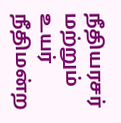நீதியரசர் மற்றும் உயர் நீதிமன்ற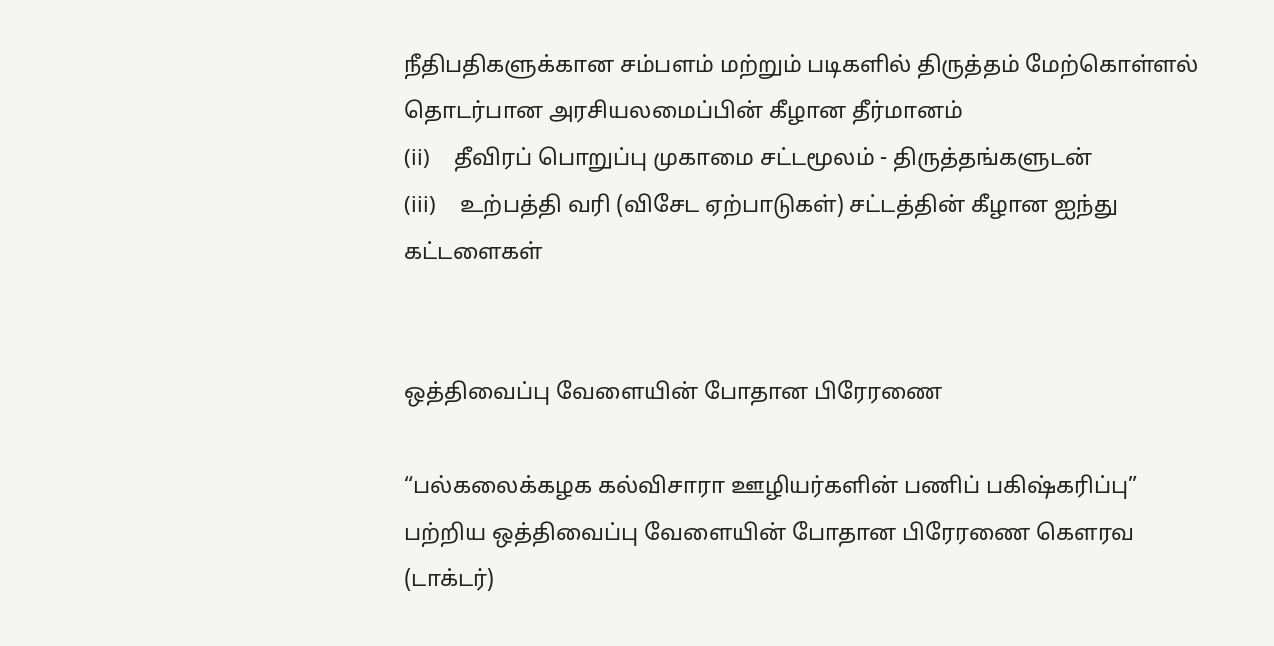நீதிபதிகளுக்கான சம்பளம் மற்றும் படிகளில் திருத்தம் மேற்கொள்ளல் தொடர்பான அரசியலமைப்பின் கீழான தீர்மானம்
(ii)    தீவிரப் பொறுப்பு முகாமை சட்டமூலம் - திருத்தங்களுடன்
(iii)    உற்பத்தி வரி (விசேட ஏற்பாடுகள்) சட்டத்தின் கீழான ஐந்து கட்டளைகள்


ஒத்திவைப்பு வேளையின் போதான பிரேரணை

“பல்கலைக்கழக கல்விசாரா ஊழியர்களின் பணிப் பகிஷ்கரிப்பு” பற்றிய ஒத்திவைப்பு வேளையின் போதான பிரேரணை கௌரவ (டாக்டர்)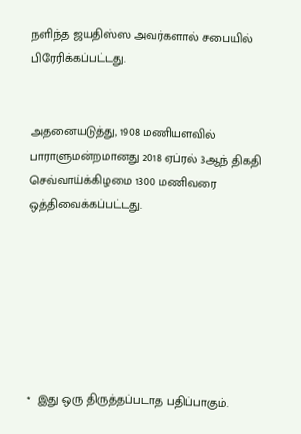நளிந்த ஜயதிஸ்ஸ அவர்களால் சபையில் பிரேரிக்கப்பட்டது.


அதனையடுத்து, 1908 மணியளவில் பாராளுமன்றமானது 2018 ஏப்ரல் 3ஆந் திகதி செவ்வாய்க்கிழமை 1300 மணிவரை ஒத்திவைக்கப்பட்டது.







*  இது ஒரு திருத்தப்படாத பதிப்பாகும்.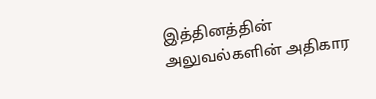இத்தினத்தின் அலுவல்களின் அதிகார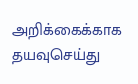அறிக்கைக்காக தயவுசெய்து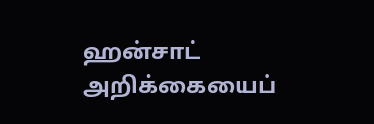ஹன்சாட் அறிக்கையைப்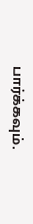பார்க்கவும்.